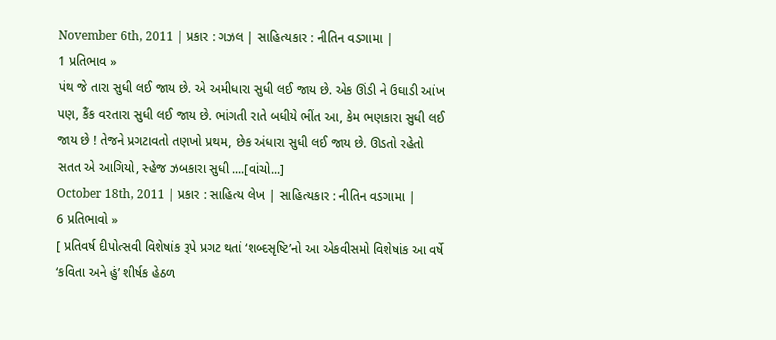November 6th, 2011 | પ્રકાર : ગઝલ | સાહિત્યકાર : નીતિન વડગામા |
1 પ્રતિભાવ »
પંથ જે તારા સુધી લઈ જાય છે. એ અમીધારા સુધી લઈ જાય છે. એક ઊંડી ને ઉઘાડી આંખ પણ, કૈંક વરતારા સુધી લઈ જાય છે. ભાંગતી રાતે બધીયે ભીંત આ, કેમ ભણકારા સુધી લઈ જાય છે ! તેજને પ્રગટાવતો તણખો પ્રથમ, છેક અંધારા સુધી લઈ જાય છે. ઊડતો રહેતો સતત એ આગિયો, સ્હેજ ઝબકારા સુધી ....[વાંચો...]
October 18th, 2011 | પ્રકાર : સાહિત્ય લેખ | સાહિત્યકાર : નીતિન વડગામા |
6 પ્રતિભાવો »
[ પ્રતિવર્ષ દીપોત્સવી વિશેષાંક રૂપે પ્રગટ થતાં ‘શબ્દસૃષ્ટિ’નો આ એકવીસમો વિશેષાંક આ વર્ષે ‘કવિતા અને હું’ શીર્ષક હેઠળ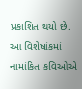પ્રકાશિત થયો છે. આ વિશેષાંકમાં નામાંકિત કવિઓએ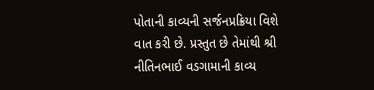પોતાની કાવ્યની સર્જનપ્રક્રિયા વિશે વાત કરી છે. પ્રસ્તુત છે તેમાંથી શ્રી નીતિનભાઈ વડગામાની કાવ્ય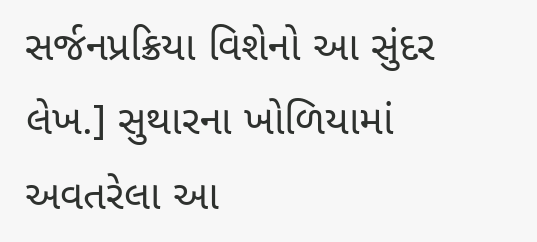સર્જનપ્રક્રિયા વિશેનો આ સુંદર લેખ.] સુથારના ખોળિયામાં અવતરેલા આ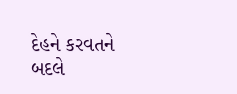દેહને કરવતને બદલે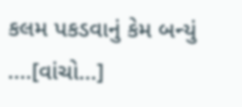કલમ પકડવાનું કેમ બન્યું ....[વાંચો...]